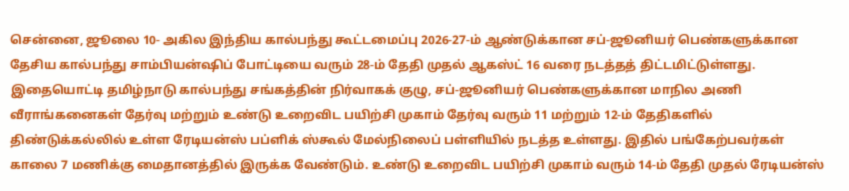சென்னை, ஜூலை 10- அகில இந்திய கால்பந்து கூட்டமைப்பு 2026-27-ம் ஆண்டுக்கான சப்-ஜூனியர் பெண்களுக்கான தேசிய கால்பந்து சாம்பியன்ஷிப் போட்டியை வரும் 28-ம் தேதி முதல் ஆகஸ்ட் 16 வரை நடத்தத் திட்டமிட்டுள்ளது. இதையொட்டி தமிழ்நாடு கால்பந்து சங்கத்தின் நிர்வாகக் குழு, சப்-ஜூனியர் பெண்களுக்கான மாநில அணி வீராங்கனைகள் தேர்வு மற்றும் உண்டு உறைவிட பயிற்சி முகாம் தேர்வு வரும் 11 மற்றும் 12-ம் தேதிகளில் திண்டுக்கல்லில் உள்ள ரேடியன்ஸ் பப்ளிக் ஸ்கூல் மேல்நிலைப் பள்ளியில் நடத்த உள்ளது. இதில் பங்கேற்பவர்கள் காலை 7 மணிக்கு மைதானத்தில் இருக்க வேண்டும். உண்டு உறைவிட பயிற்சி முகாம் வரும் 14-ம் தேதி முதல் ரேடியன்ஸ்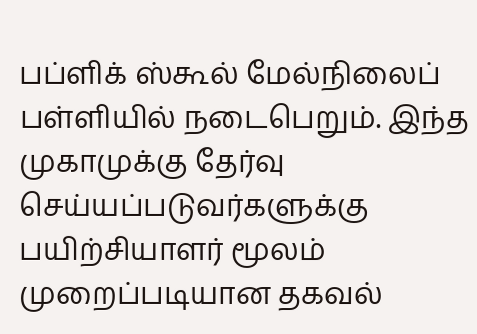பப்ளிக் ஸ்கூல் மேல்நிலைப் பள்ளியில் நடைபெறும். இந்த முகாமுக்கு தேர்வு செய்யப்படுவர்களுக்கு பயிற்சியாளர் மூலம் முறைப்படியான தகவல்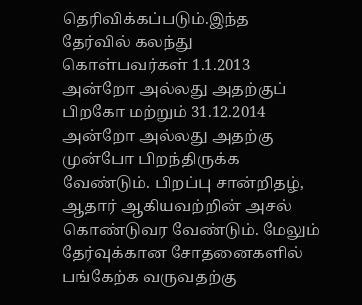தெரிவிக்கப்படும்.இந்த தேர்வில் கலந்து கொள்பவர்கள் 1.1.2013 அன்றோ அல்லது அதற்குப் பிறகோ மற்றும் 31.12.2014 அன்றோ அல்லது அதற்கு முன்போ பிறந்திருக்க வேண்டும். பிறப்பு சான்றிதழ், ஆதார் ஆகியவற்றின் அசல் கொண்டுவர வேண்டும். மேலும் தேர்வுக்கான சோதனைகளில் பங்கேற்க வருவதற்கு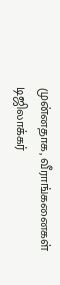முன்னதாக, வீராங்கனைகள் டிஜிலாக்கர்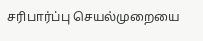சரிபார்ப்பு செயல்முறையை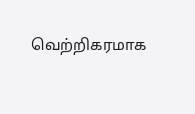வெற்றிகரமாக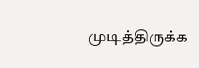முடித்திருக்க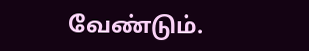வேண்டும்.